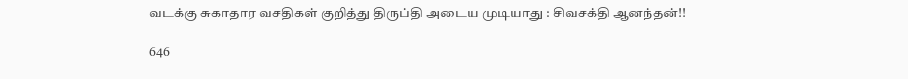வடக்கு சுகாதார வசதிகள் குறித்து திருப்தி அடைய முடியாது : சிவசக்தி ஆனந்தன்!!

646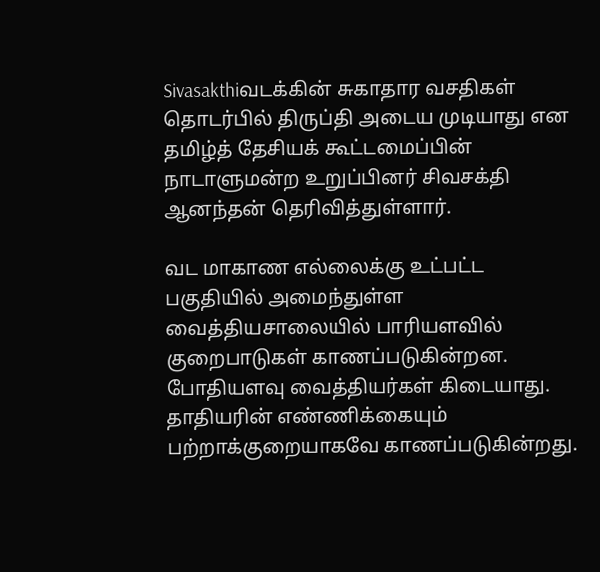Sivasakthiவடக்கின் சுகாதார வசதிகள் தொடர்பில் திருப்தி அடைய முடியாது என தமிழ்த் தேசியக் கூட்டமைப்பின் நாடாளுமன்ற உறுப்பினர் சிவசக்தி ஆனந்தன் தெரிவித்துள்ளார்.

வட மாகாண எல்லைக்கு உட்பட்ட பகுதியில் அமைந்துள்ள வைத்தியசாலையில் பாரியளவில் குறைபாடுகள் காணப்படுகின்றன. போதியளவு வைத்தியர்கள் கிடையாது. தாதியரின் எண்ணிக்கையும் பற்றாக்குறையாகவே காணப்படுகின்றது.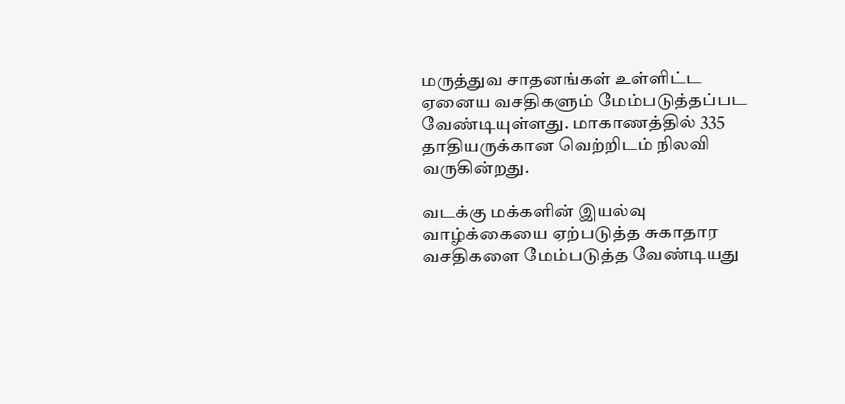மருத்துவ சாதனங்கள் உள்ளிட்ட ஏனைய வசதிகளும் மேம்படுத்தப்பட வேண்டியுள்ளது. மாகாணத்தில் 335 தாதியருக்கான வெற்றிடம் நிலவி வருகின்றது.

வடக்கு மக்களின் இயல்வு வாழ்க்கையை ஏற்படுத்த சுகாதார வசதிகளை மேம்படுத்த வேண்டியது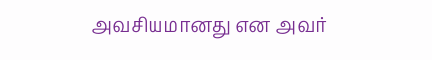அவசியமானது என அவர்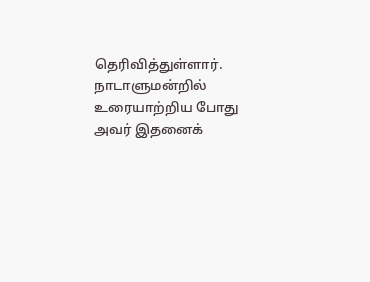தெரிவித்துள்ளார். நாடாளுமன்றில் உரையாற்றிய போது அவர் இதனைக்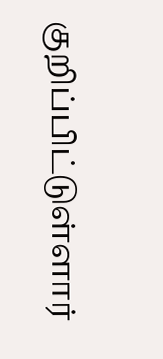குறிப்பிட்டுள்ளார்